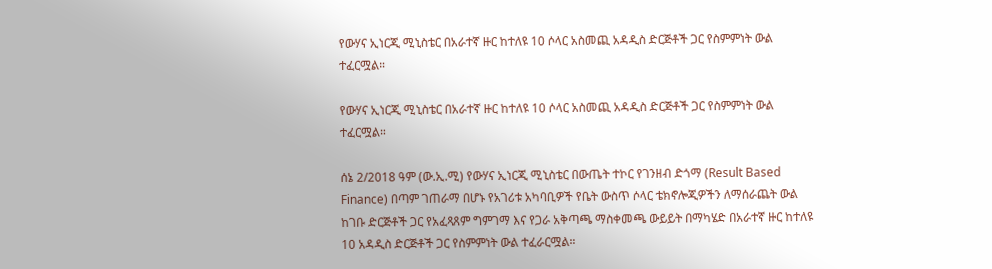የውሃና ኢነርጂ ሚኒስቴር በአራተኛ ዙር ከተለዩ 10 ሶላር አስመጪ አዳዲስ ድርጅቶች ጋር የስምምነት ውል ተፈርሟል።

የውሃና ኢነርጂ ሚኒስቴር በአራተኛ ዙር ከተለዩ 10 ሶላር አስመጪ አዳዲስ ድርጅቶች ጋር የስምምነት ውል ተፈርሟል።

ሰኔ 2/2018 ዓም (ው.ኢ.ሚ) የውሃና ኢነርጂ ሚኒስቴር በውጤት ተኮር የገንዘብ ድጎማ (Result Based Finance) በጣም ገጠራማ በሆኑ የአገሪቱ አካባቢዎች የቤት ውስጥ ሶላር ቴክኖሎጂዎችን ለማሰራጨት ውል ከገቡ ድርጅቶች ጋር የአፈጻጸም ግምገማ እና የጋራ አቅጣጫ ማስቀመጫ ውይይት በማካሄድ በአራተኛ ዙር ከተለዩ 10 አዳዲስ ድርጅቶች ጋር የስምምነት ውል ተፈራርሟል።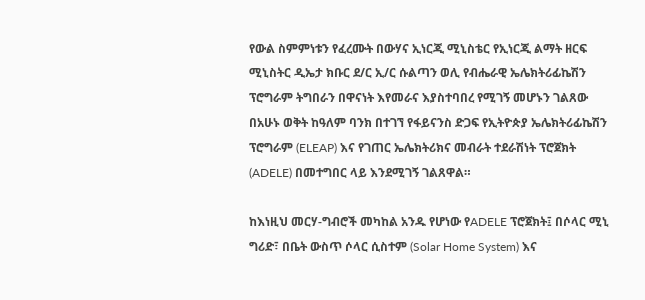የውል ስምምነቱን የፈረሙት በውሃና ኢነርጂ ሚኒስቴር የኢነርጂ ልማት ዘርፍ ሚኒስትር ዲኤታ ክቡር ደ/ር ኢ/ር ሱልጣን ወሊ የብሔራዊ ኤሌክትሪፊኬሽን ፕሮግራም ትግበራን በዋናነት እየመራና እያስተባበረ የሚገኝ መሆኑን ገልጸው በአሁኑ ወቅት ከዓለም ባንክ በተገኘ የፋይናንስ ድጋፍ የኢትዮጵያ ኤሌክትሪፊኬሽን ፕሮግራም (ELEAP) እና የገጠር ኤሌክትሪክና መብራት ተደራሽነት ፕሮጀክት (ADELE) በመተግበር ላይ እንደሚገኝ ገልጸዋል።

ከእነዚህ መርሃ-ግብሮች መካከል አንዱ የሆነው የADELE ፕሮጀክት፤ በሶላር ሚኒ ግሪድ፣ በቤት ውስጥ ሶላር ሲስተም (Solar Home System) እና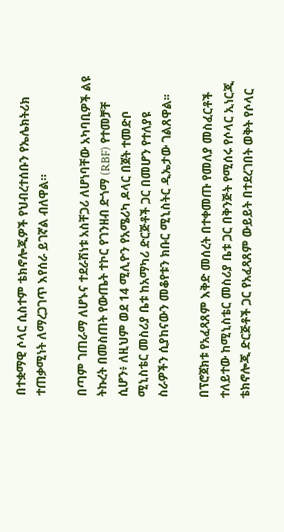በተቋማዊ ሶላር ሲስተም ቴክኖሎጂዎች የህብረተሰቡን የኤሌክትሪክ ተጠቃሚነት ለማረጋገጥ እየሰራ ይገኛል ብለዋል።

በጣም ገጠራማ ለሆኑና ተደራሽነቱ አስቸጋሪ ለሆነባቸው አካባቢዎች ልዩ ትኩረት በመስጠት የውጤት ተኮር የገንዘብ ድጎማ (RBF) የተመቻቸ ሲሆን፥ ለዚህም ወደ 14 ሚሊዮን የአሜሪካ ዶላር በጀት ተመድቦ ሚኒስቴር መስሪያ ቤቱ ከአማካሪ ድርጅቶች ጋር በመሆን የተለያዩ ስራዎችን ሲያከናውን መቆየቱን ክቡር ሚኒስትር ዲኤታው ገልጸዋል፡፡

በፕሮጀክቱ የአፈጻጸም እቅድ መሰረት በተቀመጡ የመለያ መስፈርቶች ተለይተው ከሚኒስቴር መስሪያ ቤቱ ጋር በቅንጅት የሚሰሩ የሶላር ኢነርጂ ቴክኖሎጂ ድርጅቶች ጋር የአፈጻጸም ውይይት በተደረገበት ወቅት የሶላር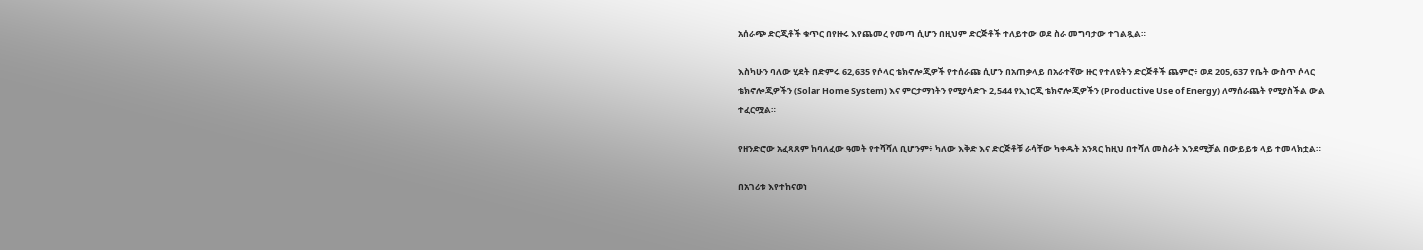አሰራጭ ድርጂቶች ቁጥር በየዙሩ እየጨመረ የመጣ ሲሆን በዚህም ድርጅቶች ተለይተው ወደ ስራ መግባታው ተገልጿል።

እስካሁን ባለው ሂደት በድምሩ 62,635 የሶላር ቴክኖሎጂዎች የተሰራጩ ሲሆን በአጠቃላይ በአራተኛው ዙር የተለዩትን ድርጅቶች ጨምሮ፥ ወደ 205,637 የቤት ውስጥ ሶላር ቴክኖሎጂዎችን (Solar Home System) እና ምርታማነትን የሚያሳድጉ 2,544 የኢነርጂ ቴክኖሎጂዎችን (Productive Use of Energy) ለማሰራጨት የሚያስችል ውል ተፈርሟል።

የዘንድሮው አፈጻጸም ከባለፈው ዓመት የተሻሻለ ቢሆንም፥ ካለው እቅድ እና ድርጅቶቹ ራሳቸው ካቀዱት አንጻር ከዚህ በተሻለ መስራት እንደሚቻል በውይይቱ ላይ ተመላክቷል።

በአገሪቱ እየተከናወነ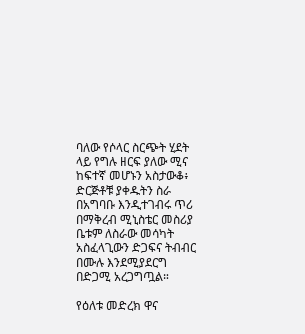ባለው የሶላር ስርጭት ሂደት ላይ የግሉ ዘርፍ ያለው ሚና ከፍተኛ መሆኑን አስታውቆ፥ ድርጅቶቹ ያቀዱትን ስራ በአግባቡ እንዲተገብሩ ጥሪ በማቅረብ ሚኒስቴር መስሪያ ቤቱም ለስራው መሳካት አስፈላጊውን ድጋፍና ትብብር በሙሉ እንደሚያደርግ በድጋሚ አረጋግጧል።

የዕለቱ መድረክ ዋና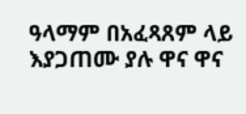ዓላማም በአፈጻጸም ላይ እያጋጠሙ ያሉ ዋና ዋና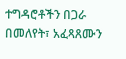ተግዳሮቶችን በጋራ በመለየት፣ አፈጻጸሙን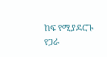ከፍ የሚያደርጉ የጋራ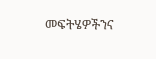መፍትሄዎችንና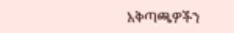አቅጣጫዎችን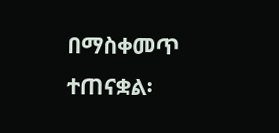በማስቀመጥ ተጠናቋል፡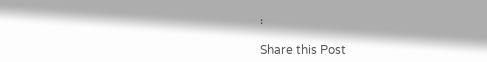፡

Share this Post